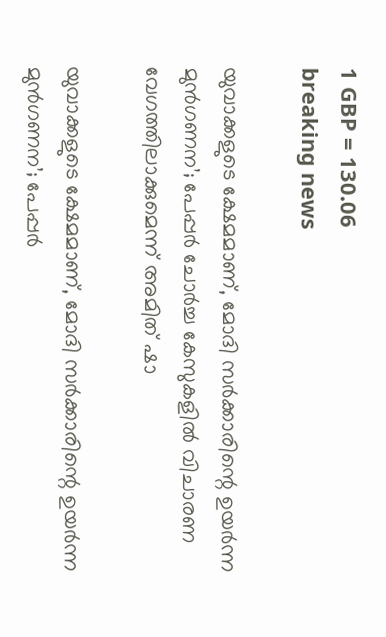1 GBP = 130.06
breaking news

യുവാക്കളുടെ ക്ഷേമമാണ്, മോദി സർക്കാരിന്റെ ഉയർന്ന മുൻഗണന’; പേപ്പർ ചോർച്ച കേസുകളിൽ വിചാരണ വേഗത്തിലാക്കുമെന്ന് അമിത് ഷാ

യുവാക്കളുടെ ക്ഷേമമാണ്, മോദി സർക്കാരിന്റെ ഉയർന്ന മുൻഗണന’; പേപ്പർ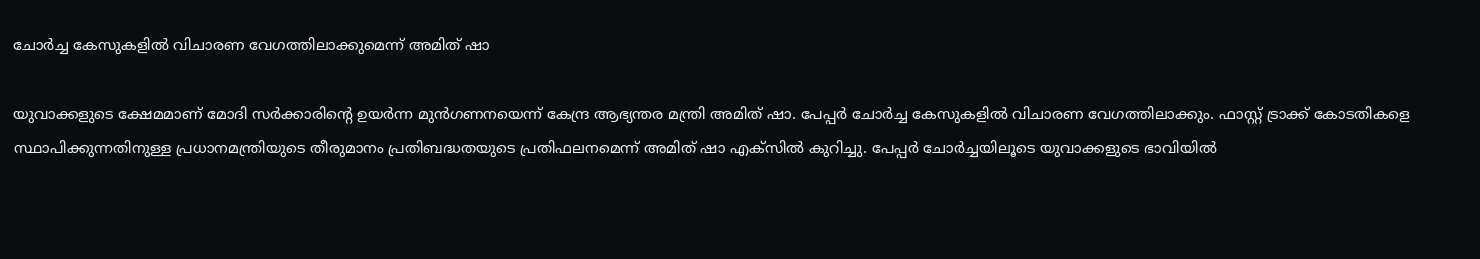ചോർച്ച കേസുകളിൽ വിചാരണ വേഗത്തിലാക്കുമെന്ന് അമിത് ഷാ

യുവാക്കളുടെ ക്ഷേമമാണ് മോദി സർക്കാരിന്റെ ഉയർന്ന മുൻഗണനയെന്ന് കേന്ദ്ര ആഭ്യന്തര മന്ത്രി അമിത് ഷാ. പേപ്പർ ചോർച്ച കേസുകളിൽ വിചാരണ വേഗത്തിലാക്കും. ഫാസ്റ്റ് ട്രാക്ക് കോടതികളെ സ്ഥാപിക്കുന്നതിനുള്ള പ്രധാനമന്ത്രിയുടെ തീരുമാനം പ്രതിബദ്ധതയുടെ പ്രതിഫലനമെന്ന് അമിത് ഷാ എക്‌സിൽ കുറിച്ചു. പേപ്പർ ചോർച്ചയിലൂടെ യുവാക്കളുടെ ഭാവിയിൽ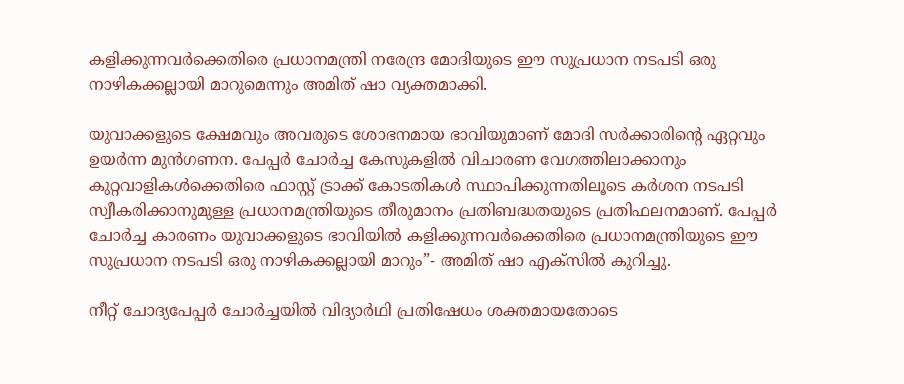കളിക്കുന്നവർക്കെതിരെ പ്രധാനമന്ത്രി നരേന്ദ്ര മോദിയുടെ ഈ സുപ്രധാന നടപടി ഒരു നാഴികക്കല്ലായി മാറുമെന്നും അമിത് ഷാ വ്യക്തമാക്കി.

യുവാക്കളുടെ ക്ഷേമവും അവരുടെ ശോഭനമായ ഭാവിയുമാണ് മോദി സർക്കാരിന്റെ ഏറ്റവും ഉയർന്ന മുൻഗണന. പേപ്പർ ചോർച്ച കേസുകളിൽ വിചാരണ വേഗത്തിലാക്കാനും കുറ്റവാളികൾക്കെതിരെ ഫാസ്റ്റ് ട്രാക്ക് കോടതികൾ സ്ഥാപിക്കുന്നതിലൂടെ കർശന നടപടി സ്വീകരിക്കാനുമുള്ള പ്രധാനമന്ത്രിയുടെ തീരുമാനം പ്രതിബദ്ധതയുടെ പ്രതിഫലനമാണ്. പേപ്പർ ചോർച്ച കാരണം യുവാക്കളുടെ ഭാവിയിൽ കളിക്കുന്നവർക്കെതിരെ പ്രധാനമന്ത്രിയുടെ ഈ സുപ്രധാന നടപടി ഒരു നാഴികക്കല്ലായി മാറും”- അമിത് ഷാ എക്‌സിൽ കുറിച്ചു.

നീറ്റ് ചോദ്യപേപ്പർ ചോർച്ചയിൽ വിദ്യാർഥി പ്രതിഷേധം ശക്തമായതോടെ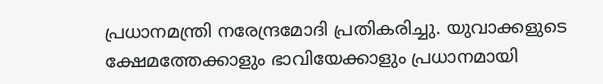പ്രധാനമന്ത്രി നരേന്ദ്രമോദി പ്രതികരിച്ചു. യുവാക്കളുടെ ക്ഷേമത്തേക്കാളും ഭാവിയേക്കാളും പ്രധാനമായി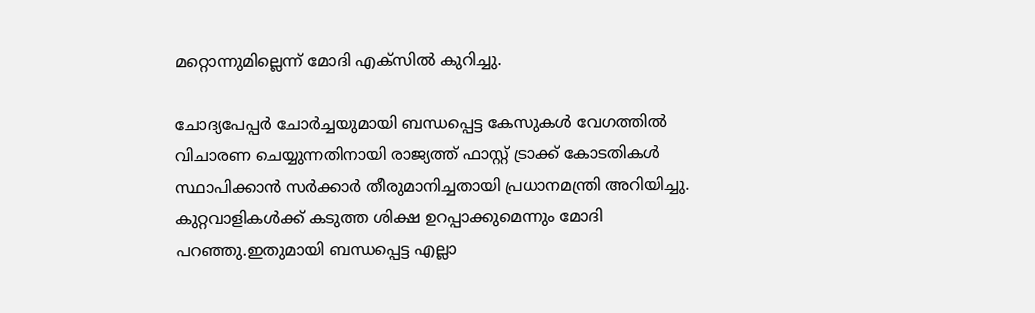മറ്റൊന്നുമില്ലെന്ന് മോദി എക്സിൽ കുറിച്ചു.

ചോദ്യപേപ്പർ ചോർച്ചയുമായി ബന്ധപ്പെട്ട കേസുകൾ വേഗത്തിൽ വിചാരണ ചെയ്യുന്നതിനായി രാജ്യത്ത് ഫാസ്റ്റ് ട്രാക്ക് കോടതികൾ സ്ഥാപിക്കാൻ സർക്കാർ തീരുമാനിച്ചതായി പ്രധാനമന്ത്രി അറിയിച്ചു. കുറ്റവാളികൾക്ക് കടുത്ത ശിക്ഷ ഉറപ്പാക്കുമെന്നും മോദി പറഞ്ഞു.ഇതുമായി ബന്ധപ്പെട്ട എല്ലാ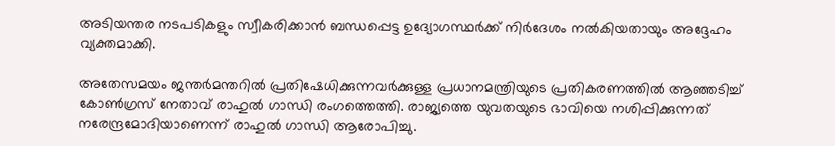അടിയന്തര നടപടികളും സ്വീകരിക്കാൻ ബന്ധപ്പെട്ട ഉദ്യോഗസ്ഥർക്ക് നിർദേശം നൽകിയതായും അദ്ദേഹം വ്യക്തമാക്കി.

അതേസമയം ജന്തർമന്തറിൽ പ്രതിഷേധിക്കുന്നവർക്കുള്ള പ്രധാനമന്ത്രിയുടെ പ്രതികരണത്തിൽ ആഞ്ഞടിച്ച് കോൺഗ്രസ് നേതാവ് രാഹുൽ ഗാന്ധി രംഗത്തെത്തി. രാജ്യത്തെ യുവതയുടെ ഭാവിയെ നശിപ്പിക്കുന്നത് നരേന്ദ്രമോദിയാണെന്ന് രാഹുൽ ഗാന്ധി ആരോപിച്ചു.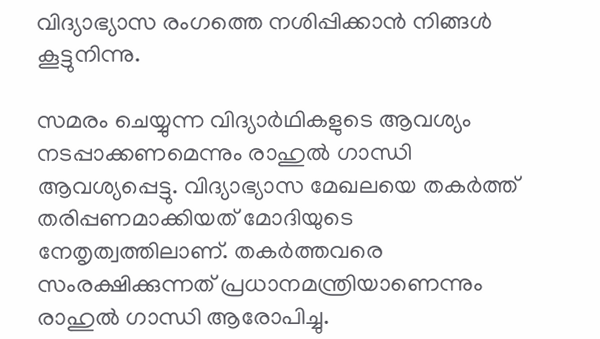വിദ്യാഭ്യാസ രംഗത്തെ നശിപ്പിക്കാൻ നിങ്ങൾ കൂട്ടുനിന്നു.

സമരം ചെയ്യുന്ന വിദ്യാർഥികളുടെ ആവശ്യം നടപ്പാക്കണമെന്നും രാഹുൽ ഗാന്ധി ആവശ്യപ്പെട്ടു. വിദ്യാഭ്യാസ മേഖലയെ തകർത്ത് തരിപ്പണമാക്കിയത് മോദിയുടെ നേതൃത്വത്തിലാണ്. തകർത്തവരെ സംരക്ഷിക്കുന്നത് പ്രധാനമന്ത്രിയാണെന്നും രാഹുൽ ഗാന്ധി ആരോപിച്ചു.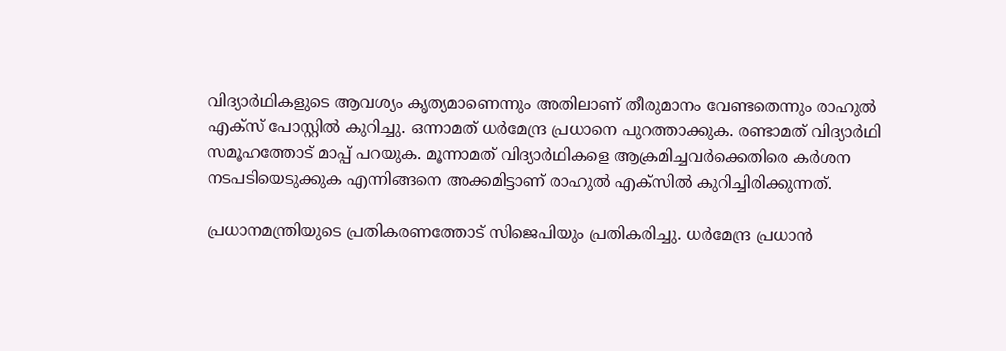വിദ്യാർഥികളുടെ ആവശ്യം കൃത്യമാണെന്നും അതിലാണ് തീരുമാനം വേണ്ടതെന്നും രാഹുൽ എക്സ് പോസ്റ്റിൽ കുറിച്ചു. ഒന്നാമത് ധർമേന്ദ്ര പ്രധാനെ പുറത്താക്കുക. രണ്ടാമത് വിദ്യാർഥി സമൂഹത്തോട് മാപ്പ് പറയുക. മൂന്നാമത് വിദ്യാർഥികളെ ആക്രമിച്ചവർക്കെതിരെ കർശന നടപടിയെടുക്കുക എന്നിങ്ങനെ അക്കമിട്ടാണ് രാഹുൽ എക്സിൽ കുറിച്ചിരിക്കുന്നത്.

പ്രധാനമന്ത്രിയുടെ പ്രതികരണത്തോട് സിജെപിയും പ്രതികരിച്ചു. ധർമേന്ദ്ര പ്രധാൻ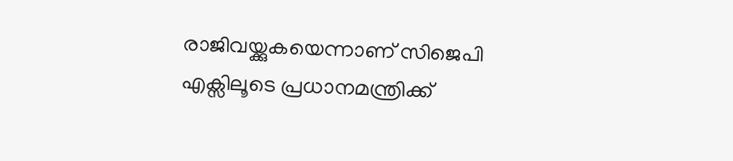രാജിവയ്ക്കുകയെന്നാണ് സിജെപി എക്സിലൂടെ പ്രധാനമന്ത്രിക്ക്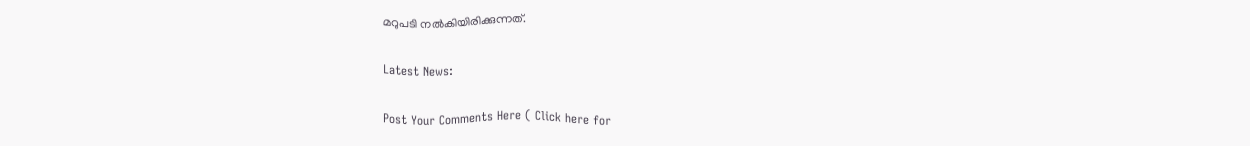മറുപടി നൽകിയിരിക്കുന്നത്.

Latest News:

Post Your Comments Here ( Click here for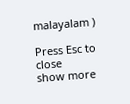malayalam )

Press Esc to close
show more